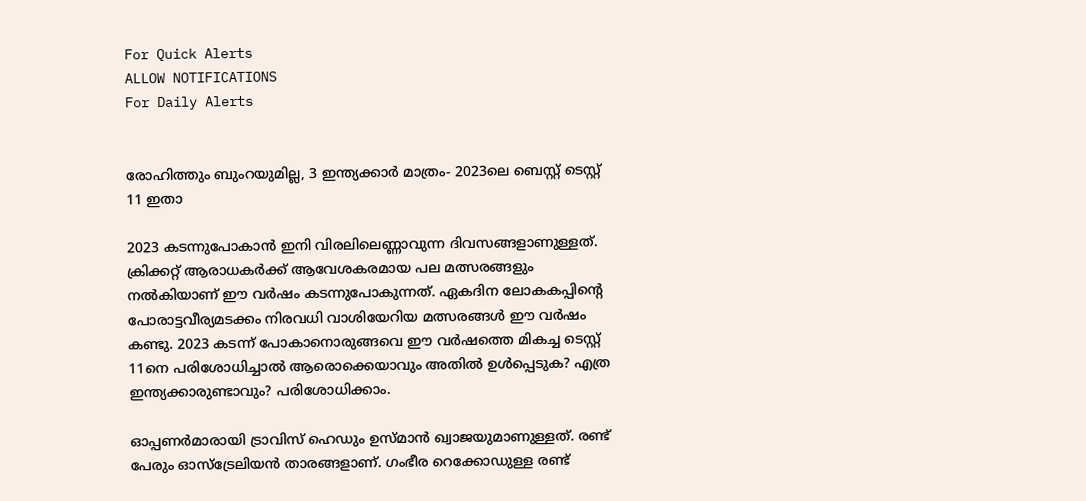For Quick Alerts
ALLOW NOTIFICATIONS
For Daily Alerts


രോഹിത്തും ബുംറയുമില്ല, 3 ഇന്ത്യക്കാര്‍ മാത്രം- 2023ലെ ബെസ്റ്റ് ടെസ്റ്റ് 11 ഇതാ

2023 കടന്നുപോകാന്‍ ഇനി വിരലിലെണ്ണാവുന്ന ദിവസങ്ങളാണുള്ളത്. ക്രിക്കറ്റ് ആരാധകര്‍ക്ക് ആവേശകരമായ പല മത്സരങ്ങളും നല്‍കിയാണ് ഈ വര്‍ഷം കടന്നുപോകുന്നത്. ഏകദിന ലോകകപ്പിന്റെ പോരാട്ടവീര്യമടക്കം നിരവധി വാശിയേറിയ മത്സരങ്ങള്‍ ഈ വര്‍ഷം കണ്ടു. 2023 കടന്ന് പോകാനൊരുങ്ങവെ ഈ വര്‍ഷത്തെ മികച്ച ടെസ്റ്റ് 11നെ പരിശോധിച്ചാല്‍ ആരൊക്കെയാവും അതില്‍ ഉള്‍പ്പെടുക? എത്ര ഇന്ത്യക്കാരുണ്ടാവും? പരിശോധിക്കാം.

ഓപ്പണര്‍മാരായി ട്രാവിസ് ഹെഡും ഉസ്മാന്‍ ഖ്വാജയുമാണുള്ളത്. രണ്ട് പേരും ഓസ്‌ട്രേലിയന്‍ താരങ്ങളാണ്. ഗംഭീര റെക്കോഡുള്ള രണ്ട്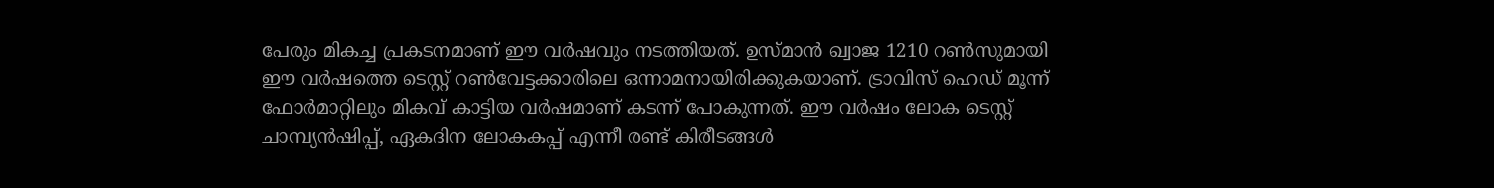പേരും മികച്ച പ്രകടനമാണ് ഈ വര്‍ഷവും നടത്തിയത്. ഉസ്മാന്‍ ഖ്വാജ 1210 റണ്‍സുമായി ഈ വര്‍ഷത്തെ ടെസ്റ്റ് റണ്‍വേട്ടക്കാരിലെ ഒന്നാമനായിരിക്കുകയാണ്. ട്രാവിസ് ഹെഡ് മൂന്ന് ഫോര്‍മാറ്റിലും മികവ് കാട്ടിയ വര്‍ഷമാണ് കടന്ന് പോകുന്നത്. ഈ വര്‍ഷം ലോക ടെസ്റ്റ് ചാമ്പ്യന്‍ഷിപ്പ്, ഏകദിന ലോകകപ്പ് എന്നീ രണ്ട് കിരീടങ്ങള്‍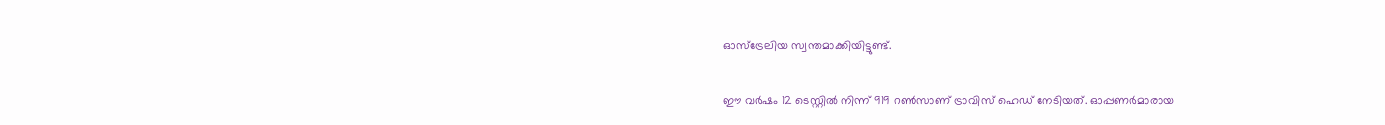ഓസ്‌ട്രേലിയ സ്വന്തമാക്കിയിട്ടുണ്ട്.

ഈ വര്‍ഷം 12 ടെസ്റ്റില്‍ നിന്ന് 919 റണ്‍സാണ് ട്രാവിസ് ഹെഡ് നേടിയത്. ഓപ്പണര്‍മാരായ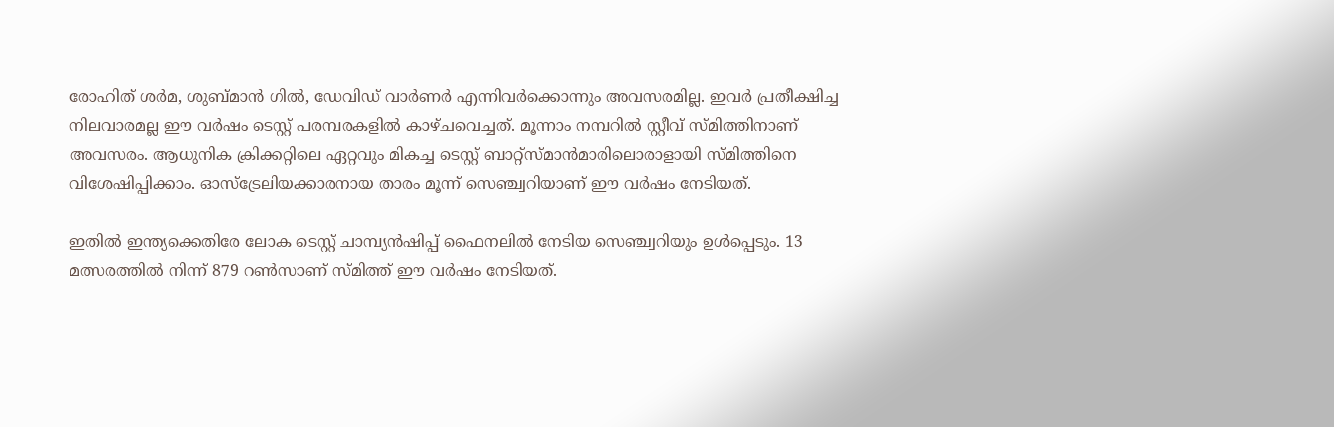രോഹിത് ശര്‍മ, ശുബ്മാന്‍ ഗില്‍, ഡേവിഡ് വാര്‍ണര്‍ എന്നിവര്‍ക്കൊന്നും അവസരമില്ല. ഇവര്‍ പ്രതീക്ഷിച്ച നിലവാരമല്ല ഈ വര്‍ഷം ടെസ്റ്റ് പരമ്പരകളില്‍ കാഴ്ചവെച്ചത്. മൂന്നാം നമ്പറില്‍ സ്റ്റീവ് സ്മിത്തിനാണ് അവസരം. ആധുനിക ക്രിക്കറ്റിലെ ഏറ്റവും മികച്ച ടെസ്റ്റ് ബാറ്റ്‌സ്മാന്‍മാരിലൊരാളായി സ്മിത്തിനെ വിശേഷിപ്പിക്കാം. ഓസ്‌ട്രേലിയക്കാരനായ താരം മൂന്ന് സെഞ്ച്വറിയാണ് ഈ വര്‍ഷം നേടിയത്.

ഇതില്‍ ഇന്ത്യക്കെതിരേ ലോക ടെസ്റ്റ് ചാമ്പ്യന്‍ഷിപ്പ് ഫൈനലില്‍ നേടിയ സെഞ്ച്വറിയും ഉള്‍പ്പെടും. 13 മത്സരത്തില്‍ നിന്ന് 879 റണ്‍സാണ് സ്മിത്ത് ഈ വര്‍ഷം നേടിയത്.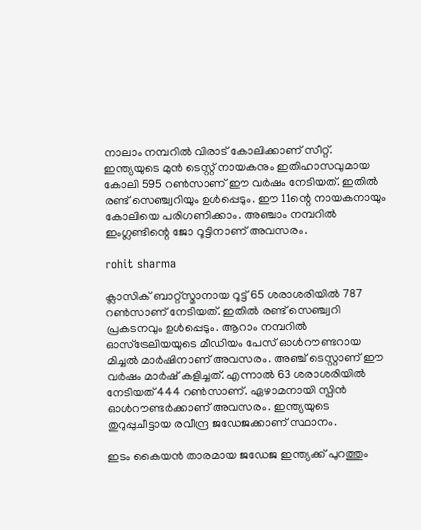നാലാം നമ്പറില്‍ വിരാട് കോലിക്കാണ് സീറ്റ്. ഇന്ത്യയുടെ മുന്‍ ടെസ്റ്റ് നായകനും ഇതിഹാസവുമായ കോലി 595 റണ്‍സാണ് ഈ വര്‍ഷം നേടിയത്. ഇതില്‍ രണ്ട് സെഞ്ച്വറിയും ഉള്‍പ്പെടും. ഈ 11ന്റെ നായകനായും കോലിയെ പരിഗണിക്കാം. അഞ്ചാം നമ്പറില്‍ ഇംഗ്ലണ്ടിന്റെ ജോ റൂട്ടിനാണ് അവസരം.

rohit sharma

ക്ലാസിക് ബാറ്റ്‌സ്മാനായ റൂട്ട് 65 ശരാശരിയില്‍ 787 റണ്‍സാണ് നേടിയത്. ഇതില്‍ രണ്ട് സെഞ്ച്വറി പ്രകടനവും ഉള്‍പ്പെടും. ആറാം നമ്പറില്‍ ഓസ്‌ട്രേലിയയുടെ മീഡിയം പേസ് ഓള്‍റൗണ്ടറായ മിച്ചല്‍ മാര്‍ഷിനാണ് അവസരം. അഞ്ച് ടെസ്റ്റാണ് ഈ വര്‍ഷം മാര്‍ഷ് കളിച്ചത്. എന്നാല്‍ 63 ശരാശരിയില്‍ നേടിയത് 444 റണ്‍സാണ്. ഏഴാമനായി സ്പിന്‍ ഓള്‍റൗണ്ടര്‍ക്കാണ് അവസരം. ഇന്ത്യയുടെ തുറുപ്പുചീട്ടായ രവീന്ദ്ര ജഡേജക്കാണ് സ്ഥാനം.

ഇടം കൈയന്‍ താരമായ ജഡേജ ഇന്ത്യക്ക് പുറത്തും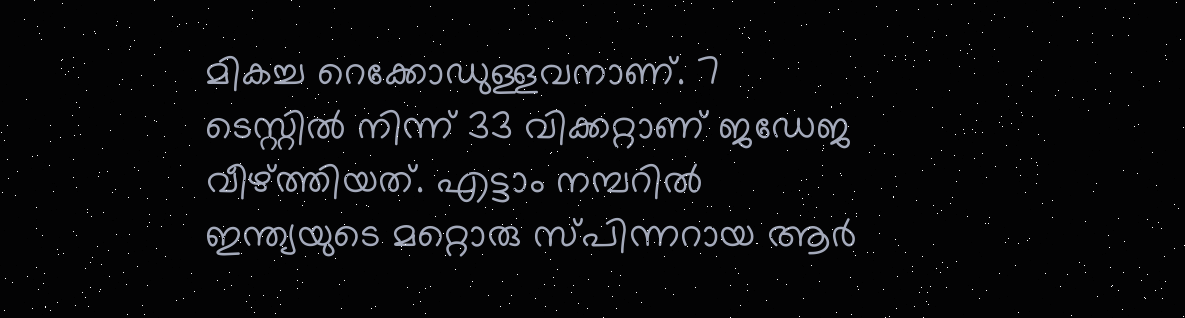മികച്ച റെക്കോഡുള്ളവനാണ്. 7 ടെസ്റ്റില്‍ നിന്ന് 33 വിക്കറ്റാണ് ജഡേജ വീഴ്ത്തിയത്. എട്ടാം നമ്പറില്‍ ഇന്ത്യയുടെ മറ്റൊരു സ്പിന്നറായ ആര്‍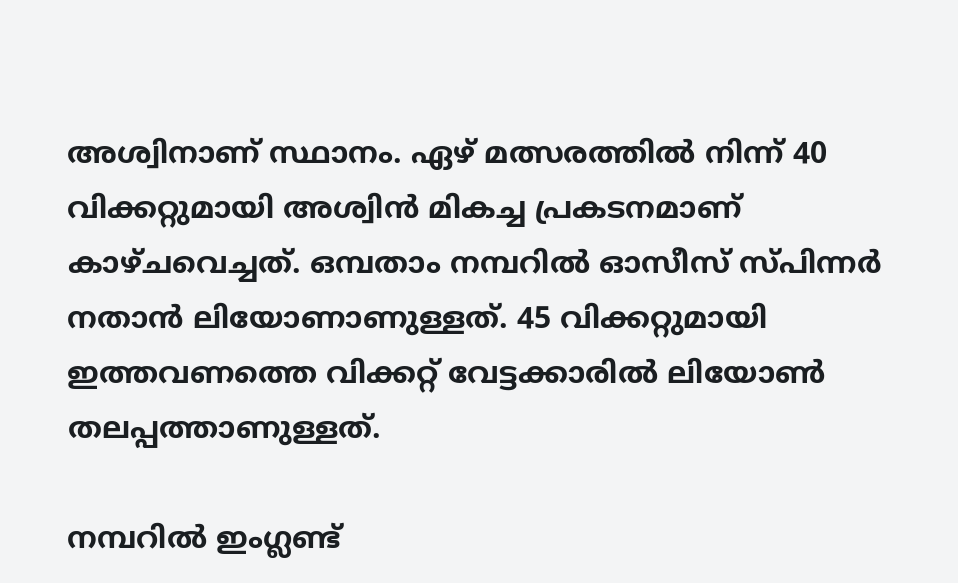അശ്വിനാണ് സ്ഥാനം. ഏഴ് മത്സരത്തില്‍ നിന്ന് 40 വിക്കറ്റുമായി അശ്വിന്‍ മികച്ച പ്രകടനമാണ് കാഴ്ചവെച്ചത്. ഒമ്പതാം നമ്പറില്‍ ഓസീസ് സ്പിന്നര്‍ നതാന്‍ ലിയോണാണുള്ളത്. 45 വിക്കറ്റുമായി ഇത്തവണത്തെ വിക്കറ്റ് വേട്ടക്കാരില്‍ ലിയോണ്‍ തലപ്പത്താണുള്ളത്.

നമ്പറില്‍ ഇംഗ്ലണ്ട്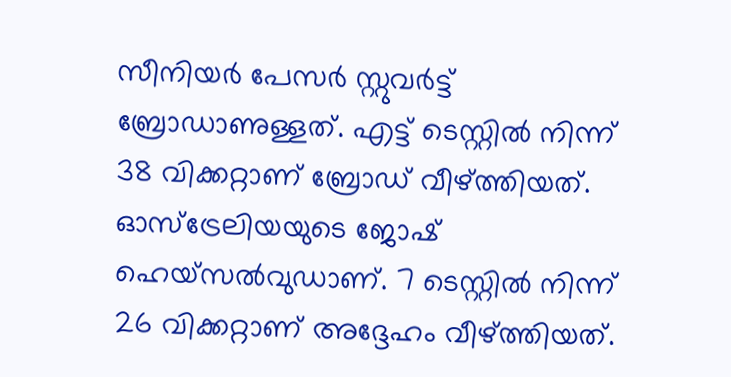സീനിയര്‍ പേസര്‍ സ്റ്റുവര്‍ട്ട് ബ്രോഡാണുള്ളത്. എട്ട് ടെസ്റ്റില്‍ നിന്ന് 38 വിക്കറ്റാണ് ബ്രോഡ് വീഴ്ത്തിയത്. ഓസ്‌ട്രേലിയയുടെ ജോഷ് ഹെയ്‌സല്‍വുഡാണ്. 7 ടെസ്റ്റില്‍ നിന്ന് 26 വിക്കറ്റാണ് അദ്ദേഹം വീഴ്ത്തിയത്.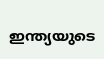ഇന്ത്യയുടെ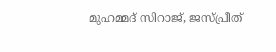മുഹമ്മദ് സിറാജ്, ജസ്പ്രീത്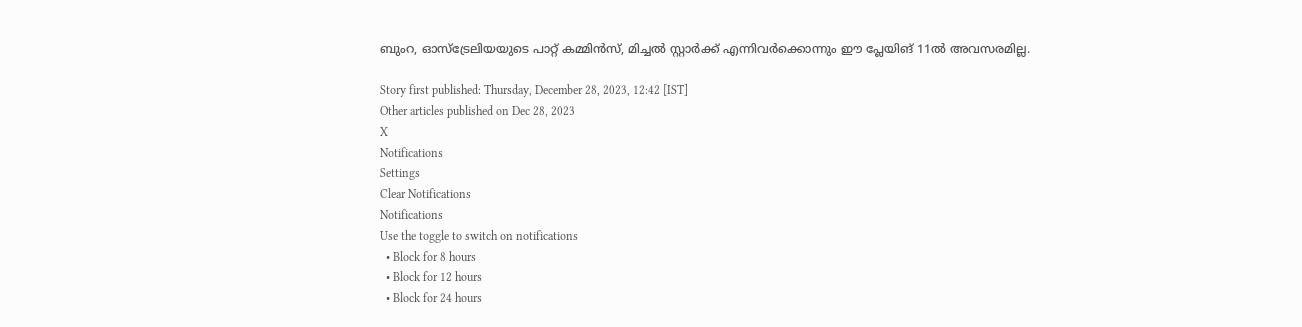ബുംറ, ഓസ്‌ട്രേലിയയുടെ പാറ്റ് കമ്മിന്‍സ്, മിച്ചല്‍ സ്റ്റാര്‍ക്ക് എന്നിവര്‍ക്കൊന്നും ഈ പ്ലേയിങ് 11ല്‍ അവസരമില്ല.

Story first published: Thursday, December 28, 2023, 12:42 [IST]
Other articles published on Dec 28, 2023
X
Notifications
Settings
Clear Notifications
Notifications
Use the toggle to switch on notifications
  • Block for 8 hours
  • Block for 12 hours
  • Block for 24 hours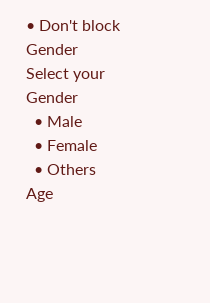• Don't block
Gender
Select your Gender
  • Male
  • Female
  • Others
Age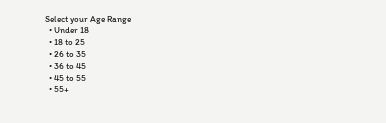Select your Age Range
  • Under 18
  • 18 to 25
  • 26 to 35
  • 36 to 45
  • 45 to 55
  • 55+